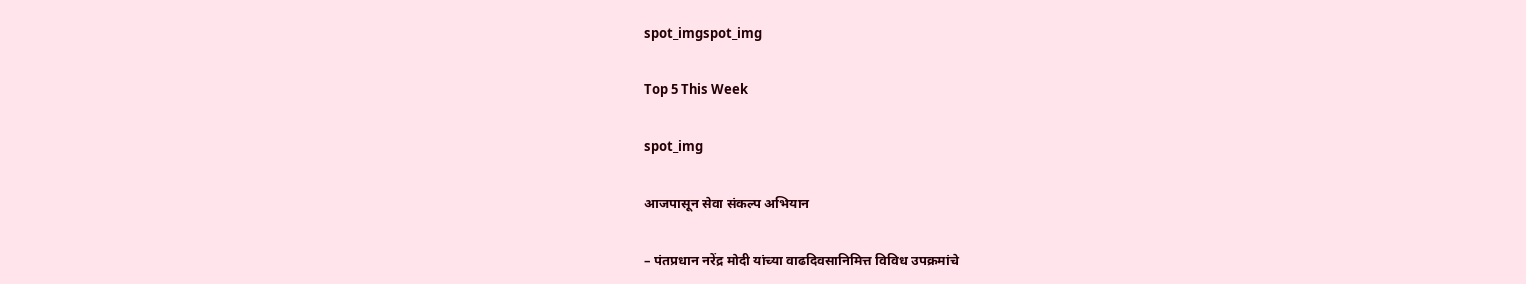spot_imgspot_img

Top 5 This Week

spot_img

आजपासून सेवा संकल्प अभियान

– पंतप्रधान नरेंद्र मोदी यांच्या वाढदिवसानिमित्त विविध उपक्रमांचे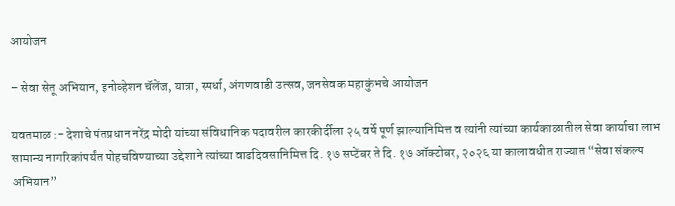आयोजन

– सेवा सेतू अभियान, इनोव्हेशन चॅलेंज, यात्रा, स्पर्धा, अंगणवाडी उत्सव, जनसेवक महाकुंभचे आयोजन

यवतमाळ :- देशाचे पंतप्रधान नरेंद्र मोदी यांच्या संविधानिक पदावरील कारकीर्दीला २५ वर्षे पूर्ण झाल्यानिमित्त व त्यांनी त्यांच्या कार्यकाळातील सेवा कार्याचा लाभ सामान्य नागरिकांपर्यंत पोहचविण्याच्या उद्देशाने त्यांच्या वाढदिवसानिमित्त दि. १७ सप्टेंबर ते दि. १७ ऑक्टोबर, २०२६ या कालावधीत राज्यात “सेवा संकल्प अभियान”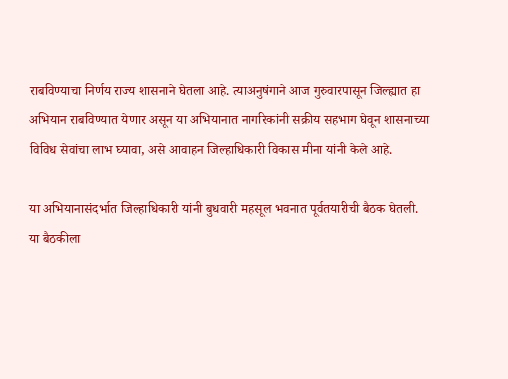राबविण्याचा निर्णय राज्य शासनाने घेतला आहे. त्याअनुषंगाने आज गुरुवारपासून जिल्ह्यात हा अभियान राबविण्यात येणार असून या अभियानात नागरिकांनी सक्रीय सहभाग घेवून शासनाच्या विविध सेवांचा लाभ घ्यावा, असे आवाहन जिल्हाधिकारी विकास मीना यांनी केले आहे.

या अभियानासंदर्भात जिल्हाधिकारी यांनी बुधवारी महसूल भवनात पूर्वतयारीची बैठक घेतली. या बैठकीला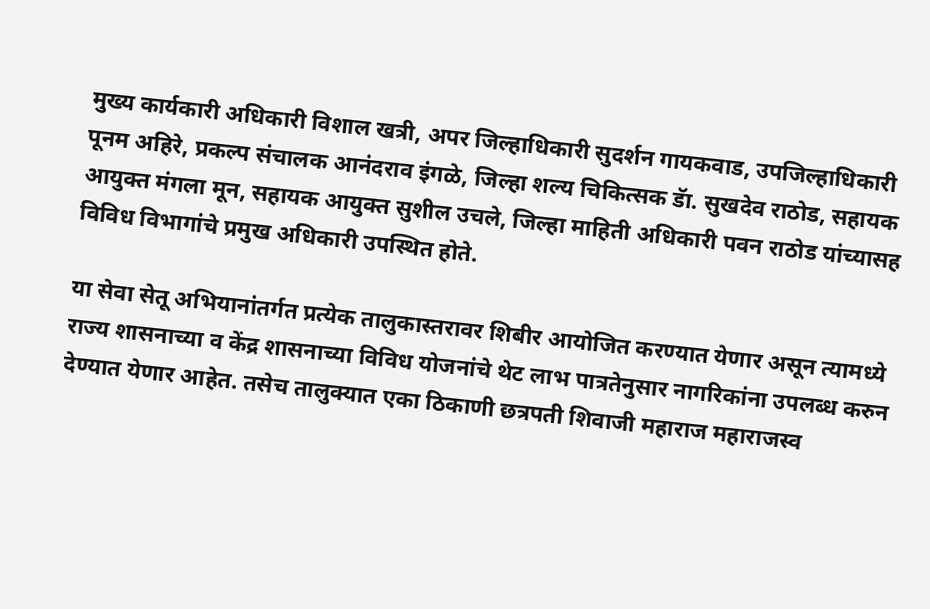मुख्य कार्यकारी अधिकारी विशाल खत्री, अपर जिल्हाधिकारी सुदर्शन गायकवाड, उपजिल्हाधिकारी पूनम अहिरे, प्रकल्प संचालक आनंदराव इंगळे, जिल्हा शल्य चिकित्सक डॅा. सुखदेव राठोड, सहायक आयुक्त मंगला मून, सहायक आयुक्त सुशील उचले, जिल्हा माहिती अधिकारी पवन राठोड यांच्यासह विविध विभागांचे प्रमुख अधिकारी उपस्थित होते.

या सेवा सेतू अभियानांतर्गत प्रत्येक तालुकास्तरावर शिबीर आयोजित करण्यात येणार असून त्यामध्ये राज्य शासनाच्या व केंद्र शासनाच्या विविध योजनांचे थेट लाभ पात्रतेनुसार नागरिकांना उपलब्ध करुन देण्यात येणार आहेत. तसेच तालुक्यात एका ठिकाणी छत्रपती शिवाजी महाराज महाराजस्व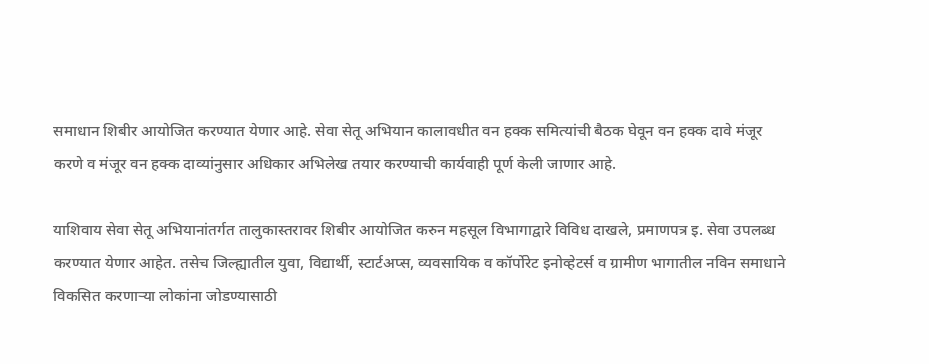समाधान शिबीर आयोजित करण्यात येणार आहे. सेवा सेतू अभियान कालावधीत वन हक्क समित्यांची बैठक घेवून वन हक्क दावे मंजूर करणे व मंजूर वन हक्क दाव्यांनुसार अधिकार अभिलेख तयार करण्याची कार्यवाही पूर्ण केली जाणार आहे.

या‍शिवाय सेवा सेतू अभियानांतर्गत तालुकास्तरावर शिबीर आयोजित करुन महसूल विभागाद्वारे विविध दाखले, प्रमाणपत्र इ. सेवा उपलब्ध करण्यात येणार आहेत. तसेच जिल्ह्यातील युवा, विद्यार्थी, स्टार्टअप्स, व्यवसायिक व कॉर्पोरेट इनोव्हेटर्स व ग्रामीण भागातील नविन समाधाने विकसित करणाऱ्या लोकांना जोडण्यासाठी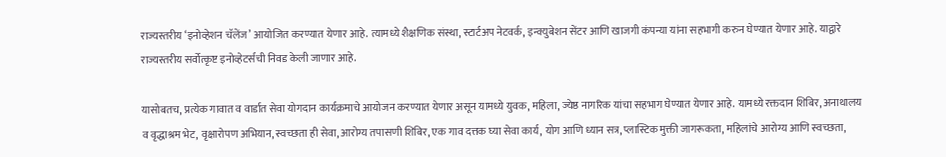राज्यस्तरीय ‘इनोव्हेशन चॅलेंज’ आयोजित करण्यात येणार आहे. त्यामध्ये शैक्षणिक संस्था, स्टार्टअप नेटवर्क, इन्क्युबेशन सेंटर आणि खाजगी कंपन्या यांना सहभागी करुन घेण्यात येणार आहे. याद्वारे राज्यस्तरीय सर्वोत्कृष्ट इनोव्हेटर्सची निवड केली जाणार आहे.

यासोबतच, प्रत्येक गावात व वार्डात सेवा योगदान कार्यक्रमाचे आयोजन करण्यात येणार असून यामध्ये युवक, महिला, ज्येष्ठ नागरिक यांचा सहभाग घेण्यात येणार आहे. यामध्ये रक्तदान शिबिर, अनाथालय व वृद्धाश्रम भेट, वृक्षारोपण अभियान, स्वच्छता ही सेवा, आरोग्य तपासणी शिबिर, एक गाव दत्तक घ्या सेवा कार्य, योग आणि ध्यान सत्र, प्लास्टिक मुक्ती जागरूकता, महिलांचे आरोग्य आणि स्वच्छता,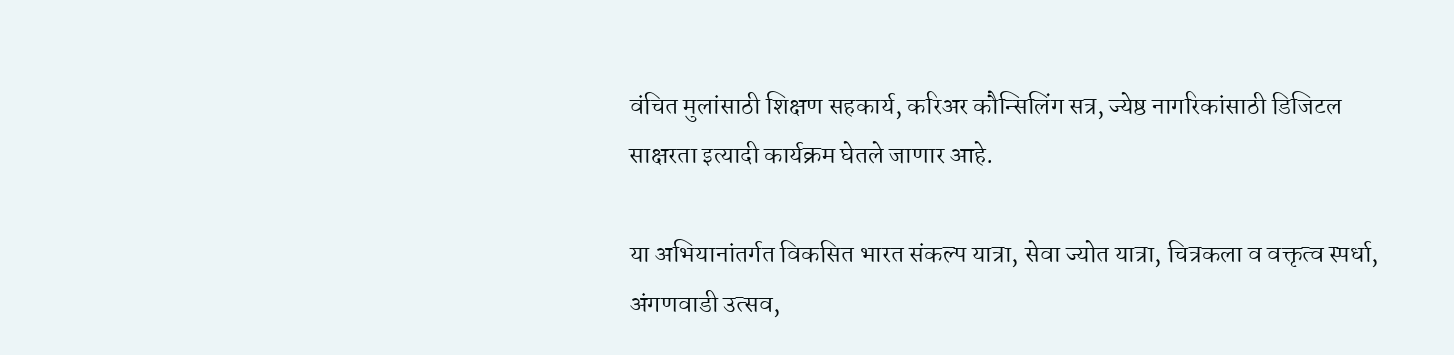वंचित मुलांसाठी शिक्षण सहकार्य, करिअर कौन्सिलिंग सत्र, ज्येष्ठ नागरिकांसाठी डिजिटल साक्षरता इत्यादी कार्यक्रम घेतले जाणार आहे.

या अभियानांतर्गत विकसित भारत संकल्प यात्रा, सेवा ज्योत यात्रा, चित्रकला व वक्तृत्व स्पर्धा, अंगणवाडी उत्सव,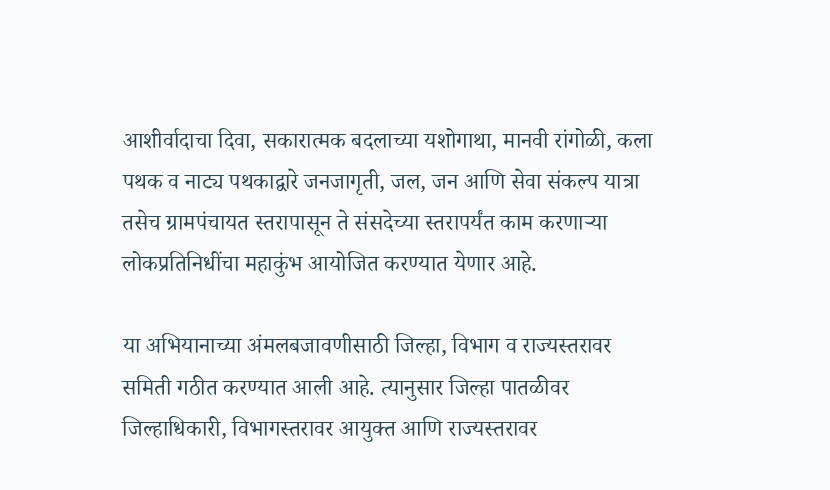आशीर्वादाचा दिवा, सकारात्मक बदलाच्या यशोगाथा, मानवी रांगोळी, कला पथक व नाट्य पथकाद्वारे जनजागृती, जल, जन आणि सेवा संकल्प यात्रा तसेच ग्रामपंचायत स्तरापासून ते संसदेच्या स्तरापर्यंत काम करणाऱ्या लोकप्रतिनिधींचा महाकुंभ आयोजित करण्यात येणार आहे.

या अभियानाच्या अंमलबजावणीसाठी जिल्हा, विभाग व राज्यस्तरावर समिती गठीत करण्यात आली आहे. त्यानुसार जिल्हा पातळीवर जिल्हाधिकारी, विभागस्तरावर आयुक्त आणि राज्यस्तरावर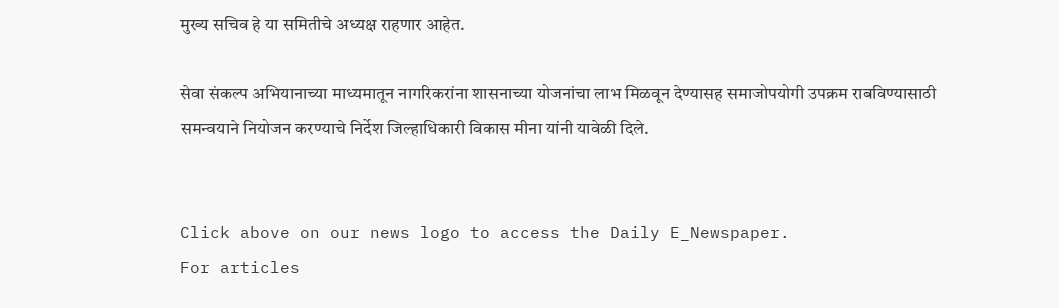मुख्य सचिव हे या समितीचे अध्यक्ष राहणार आहेत.

सेवा संकल्प अभियानाच्या माध्यमातून नागरिकरांना शासनाच्या योजनांचा लाभ मिळवून देण्यासह समाजोपयोगी उपक्रम राबविण्यासाठी समन्वयाने नियोजन करण्याचे निर्देश जिल्हाधिकारी विकास मीना यांनी यावेळी दिले.


Click above on our news logo to access the Daily E_Newspaper.
For articles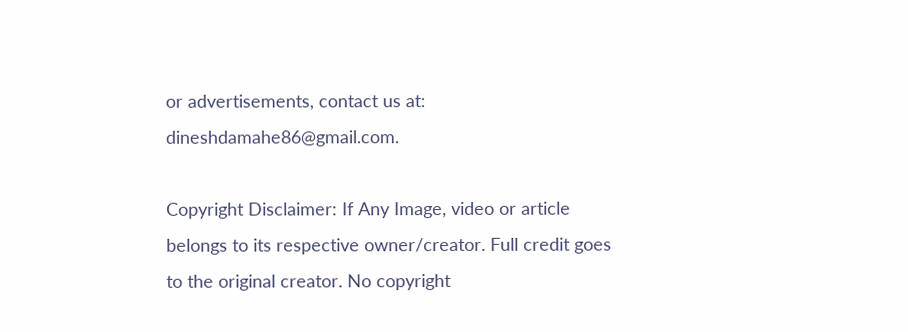or advertisements, contact us at: dineshdamahe86@gmail.com.

Copyright Disclaimer: If Any Image, video or article belongs to its respective owner/creator. Full credit goes to the original creator. No copyright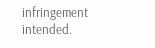infringement intended.